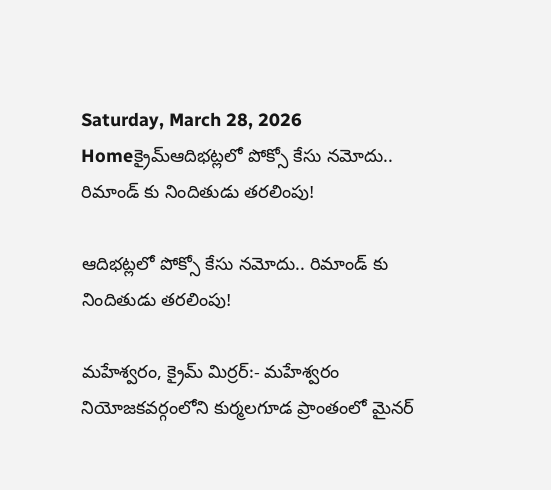Saturday, March 28, 2026
Homeక్రైమ్ఆదిభట్లలో పోక్సో కేసు నమోదు.. రిమాండ్ కు నిందితుడు తరలింపు!

ఆదిభట్లలో పోక్సో కేసు నమోదు.. రిమాండ్ కు నిందితుడు తరలింపు!

మహేశ్వరం, క్రైమ్ మిర్రర్:- మహేశ్వరం నియోజకవర్గంలోని కుర్మలగూడ ప్రాంతంలో మైనర్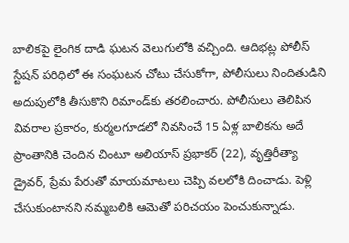బాలికపై లైంగిక దాడి ఘటన వెలుగులోకి వచ్చింది. ఆదిభట్ల పోలీస్ స్టేషన్ పరిధిలో ఈ సంఘటన చోటు చేసుకోగా, పోలీసులు నిందితుడిని అదుపులోకి తీసుకొని రిమాండ్‌కు తరలించారు. పోలీసులు తెలిపిన వివరాల ప్రకారం, కుర్మలగూడలో నివసించే 15 ఏళ్ల బాలికను అదే ప్రాంతానికి చెందిన చింటూ అలియాస్ ప్రభాకర్ (22), వృత్తిరీత్యా డ్రైవర్, ప్రేమ పేరుతో మాయమాటలు చెప్పి వలలోకి దించాడు. పెళ్లి చేసుకుంటానని నమ్మబలికి ఆమెతో పరిచయం పెంచుకున్నాడు.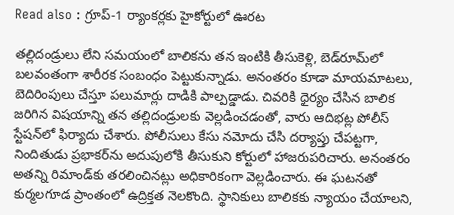Read also : గ్రూప్-1 ర్యాంకర్లకు హైకోర్టులో ఊరట

తల్లిదండ్రులు లేని సమయంలో బాలికను తన ఇంటికి తీసుకెళ్లి, బెడ్‌రూమ్‌లో బలవంతంగా శారీరక సంబంధం పెట్టుకున్నాడు. అనంతరం కూడా మాయమాటలు, బెదిరింపులు చేస్తూ పలుమార్లు దాడికి పాల్పడ్డాడు. చివరికి ధైర్యం చేసిన బాలిక జరిగిన విషయాన్ని తన తల్లిదండ్రులకు వెల్లడించడంతో, వారు ఆదిభట్ల పోలీస్ స్టేషన్‌లో ఫిర్యాదు చేశారు. పోలీసులు కేసు నమోదు చేసి దర్యాప్తు చేపట్టగా, నిందితుడు ప్రభాకర్‌ను అదుపులోకి తీసుకుని కోర్టులో హాజరుపరిచారు. అనంతరం అతన్ని రిమాండ్‌కు తరలించినట్లు అధికారికంగా వెల్లడించారు. ఈ ఘటనతో కుర్మలగూడ ప్రాంతంలో ఉద్రిక్తత నెలకొంది. స్థానికులు బాలికకు న్యాయం చేయాలని,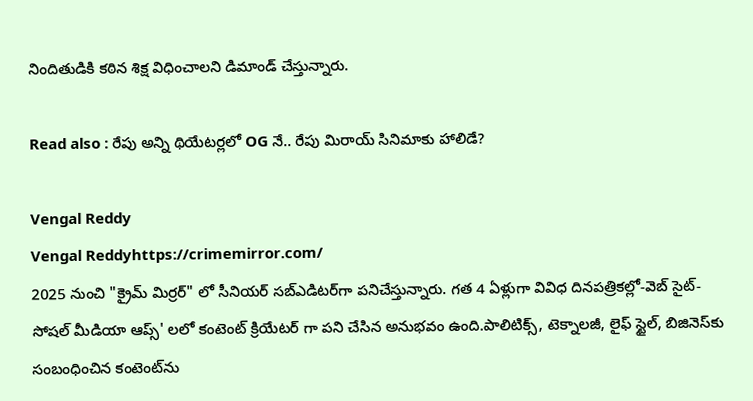నిందితుడికి కఠిన శిక్ష విధించాలని డిమాండ్ చేస్తున్నారు.

Read also : రేపు అన్ని థియేటర్లలో OG నే.. రేపు మిరాయ్ సినిమాకు హాలిడే?

Vengal Reddy
Vengal Reddyhttps://crimemirror.com/
2025 నుంచి "క్రైమ్ మిర్రర్" లో సీనియర్ సబ్‌ఎడిటర్‌గా పనిచేస్తున్నారు. గత 4 ఏళ్లుగా వివిధ దినపత్రికల్లో-వెబ్ సైట్-సోషల్ మీడియా ఆప్స్' లలో కంటెంట్ క్రియేటర్ గా పని చేసిన అనుభవం ఉంది.పాలిటిక్స్‌, టెక్నాలజీ, లైఫ్‌ స్టైల్‌, బిజినెస్‌కు సంబంధించిన కంటెంట్‌ను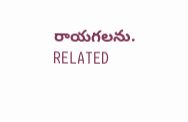రాయగలను.
RELATED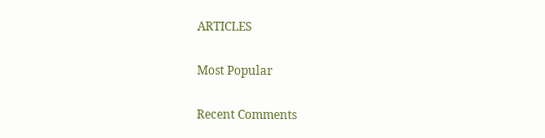ARTICLES

Most Popular

Recent Comments